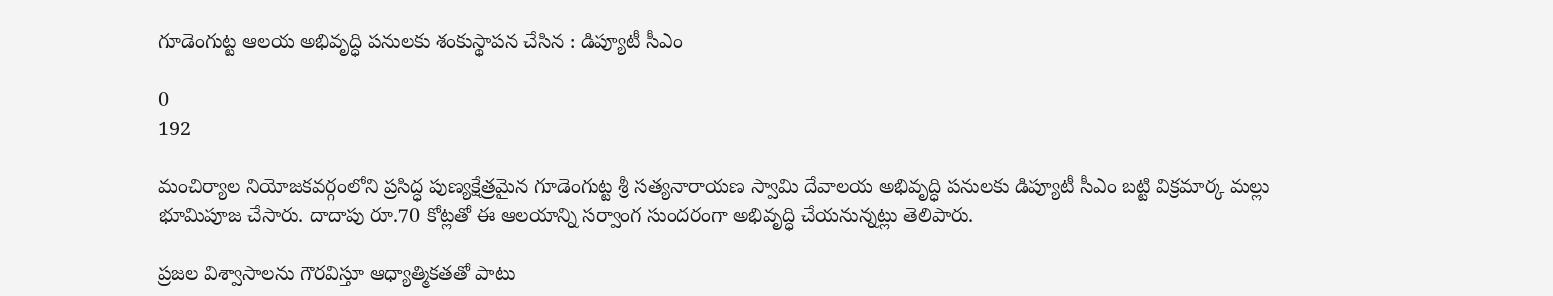గూడెంగుట్ట ఆలయ అభివృద్ధి పనులకు శంకుస్థాపన చేసిన : డిప్యూటీ సీఎం

0
192

మంచిర్యాల నియోజకవర్గంలోని ప్రసిద్ధ పుణ్యక్షేత్రమైన గూడెంగుట్ట శ్రీ సత్యనారాయణ స్వామి దేవాలయ అభివృద్ధి పనులకు డిప్యూటీ సీఎం బట్టి విక్రమార్క మల్లు భూమిపూజ చేసారు. దాదాపు రూ.70 కోట్లతో ఈ ఆలయాన్ని సర్వాంగ సుందరంగా అభివృద్ధి చేయనున్నట్లు తెలిపారు.

ప్రజల విశ్వాసాలను గౌరవిస్తూ ఆధ్యాత్మికతతో పాటు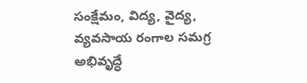సంక్షేమం, విద్య, వైద్య, వ్యవసాయ రంగాల సమగ్ర అభివృద్ధే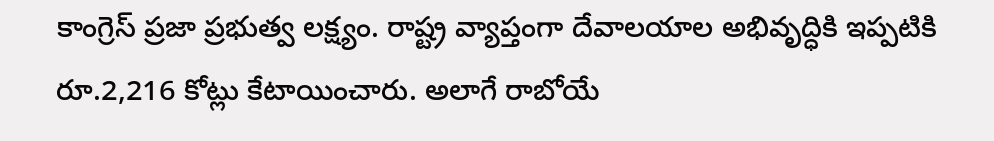కాంగ్రెస్ ప్రజా ప్రభుత్వ లక్ష్యం. రాష్ట్ర వ్యాప్తంగా దేవాలయాల అభివృద్ధికి ఇప్పటికి రూ.2,216 కోట్లు కేటాయించారు. అలాగే రాబోయే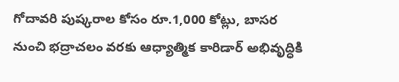గోదావరి పుష్కరాల కోసం రూ.1,000 కోట్లు, బాసర నుంచి భద్రాచలం వరకు ఆధ్యాత్మిక కారిడార్ అభివృద్ధికి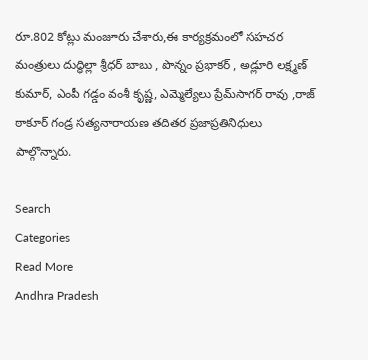రూ.802 కోట్లు మంజూరు చేశారు,ఈ కార్యక్రమంలో సహచర మంత్రులు దుద్ధిల్లా శ్రీధర్ బాబు , పొన్నం ప్రభాకర్ , అడ్లూరి లక్ష్మణ్ కుమార్, ఎంపీ గడ్డం వంశీ కృష్ణ, ఎమ్మెల్యేలు ప్రేమ్‌సాగర్ రావు ,రాజ్ ఠాకూర్ గండ్ర సత్యనారాయణ తదితర ప్రజాప్రతినిధులు పాల్గొన్నారు.

Search
Categories
Read More
Andhra Pradesh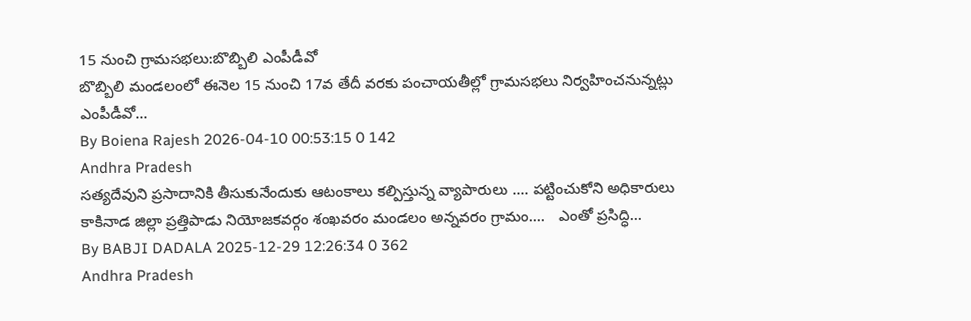15 నుంచి గ్రామసభలు:బొబ్బిలి ఎంపీడీవో
బొబ్బిలి మండలంలో ఈనెల 15 నుంచి 17వ తేదీ వరకు పంచాయతీల్లో గ్రామసభలు నిర్వహించనున్నట్లు ఎంపీడీవో...
By Boiena Rajesh 2026-04-10 00:53:15 0 142
Andhra Pradesh
సత్యదేవుని ప్రసాదానికి తీసుకునేందుకు ఆటంకాలు కల్పిస్తున్న వ్యాపారులు .... పట్టించుకోని అధికారులు
కాకినాడ జిల్లా ప్రత్తిపాడు నియోజకవర్గం శంఖవరం మండలం అన్నవరం గ్రామం....   ఎంతో ప్రసిద్ధి...
By BABJI DADALA 2025-12-29 12:26:34 0 362
Andhra Pradesh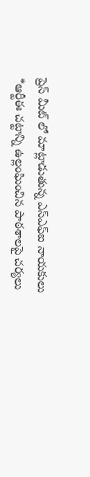ప్రెస్ మీట్ లో మాట్లాడుతున్న ఎస్ఎఫ్ఐ నాయకులు
*ఆర్టీఈ చట్టాన్ని ఉల్లంఘించిన పాఠశాలపై చర్యలు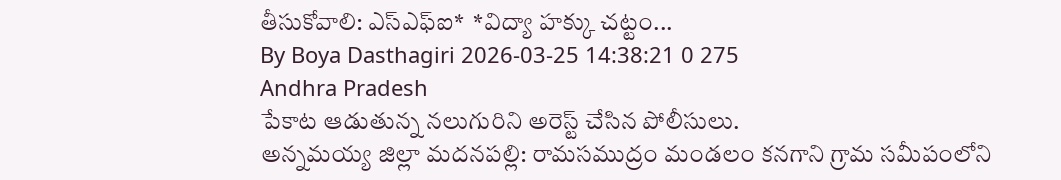తీసుకోవాలి: ఎస్ఎఫ్ఐ*  *విద్యా హక్కు చట్టం...
By Boya Dasthagiri 2026-03-25 14:38:21 0 275
Andhra Pradesh
పేకాట ఆడుతున్న నలుగురిని అరెస్ట్ చేసిన పోలీసులు.
అన్నమయ్య జిల్లా మదనపల్లి: రామసముద్రం మండలం కనగాని గ్రామ సమీపంలోని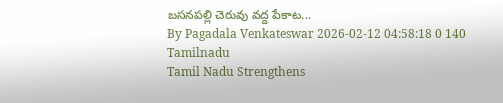బసనపల్లి చెరువు వద్ద పేకాట...
By Pagadala Venkateswar 2026-02-12 04:58:18 0 140
Tamilnadu
Tamil Nadu Strengthens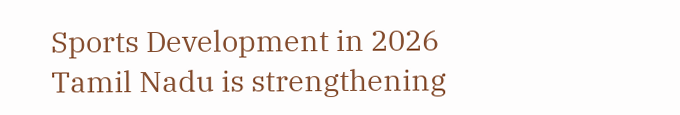Sports Development in 2026
Tamil Nadu is strengthening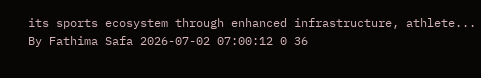its sports ecosystem through enhanced infrastructure, athlete...
By Fathima Safa 2026-07-02 07:00:12 0 36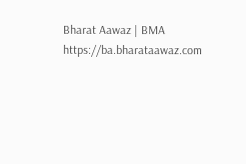Bharat Aawaz | BMA https://ba.bharataawaz.com